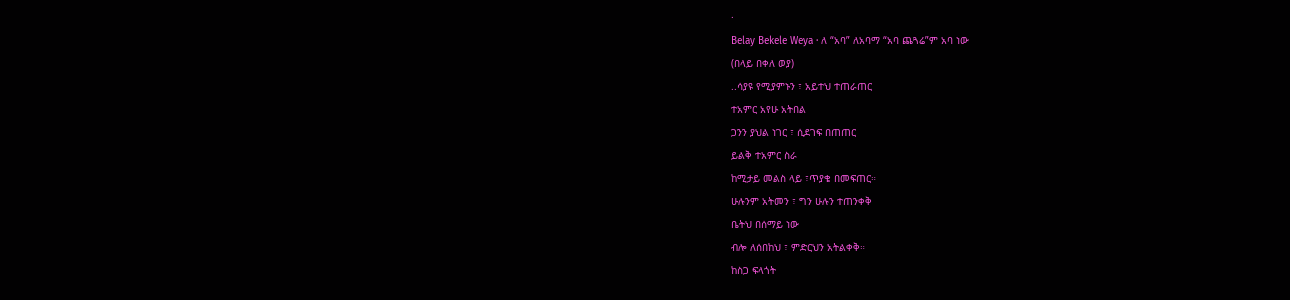·
Belay Bekele Weya · ለ “አባ” ለአባማ “አባ ጨጓሬ”ም አባ ነው
(በላይ በቀለ ወያ)
..ሳያዩ የሚያምኑን ፣ አይተህ ተጠራጠር
ተአምር አየሁ አትበል
ጋንን ያህል ነገር ፣ ሲደገፍ በጠጠር
ይልቅ ተአምር ስራ
ከሚታይ መልስ ላይ ፣ጥያቄ በመፍጠር።
ሁሉንም አትመን ፣ ግን ሁሉን ተጠንቀቅ
ቤትህ በሰማይ ነው
ብሎ ለሰበከህ ፣ ምድርህን አትልቀቅ።
ከስጋ ፍላጎት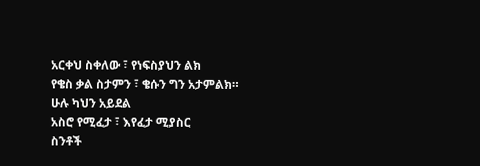አርቀህ ስቀለው ፣ የነፍስያህን ልክ
የቄስ ቃል ስታምን ፣ ቄሱን ግን አታምልክ።
ሁሉ ካህን አይደል
አስሮ የሚፈታ ፣ እየፈታ ሚያስር
ስንቶች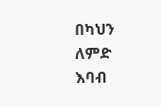በካህን ለምድ
እባብ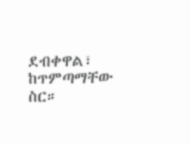ደብቀዋል፣ ከጥምጣማቸው ስር።